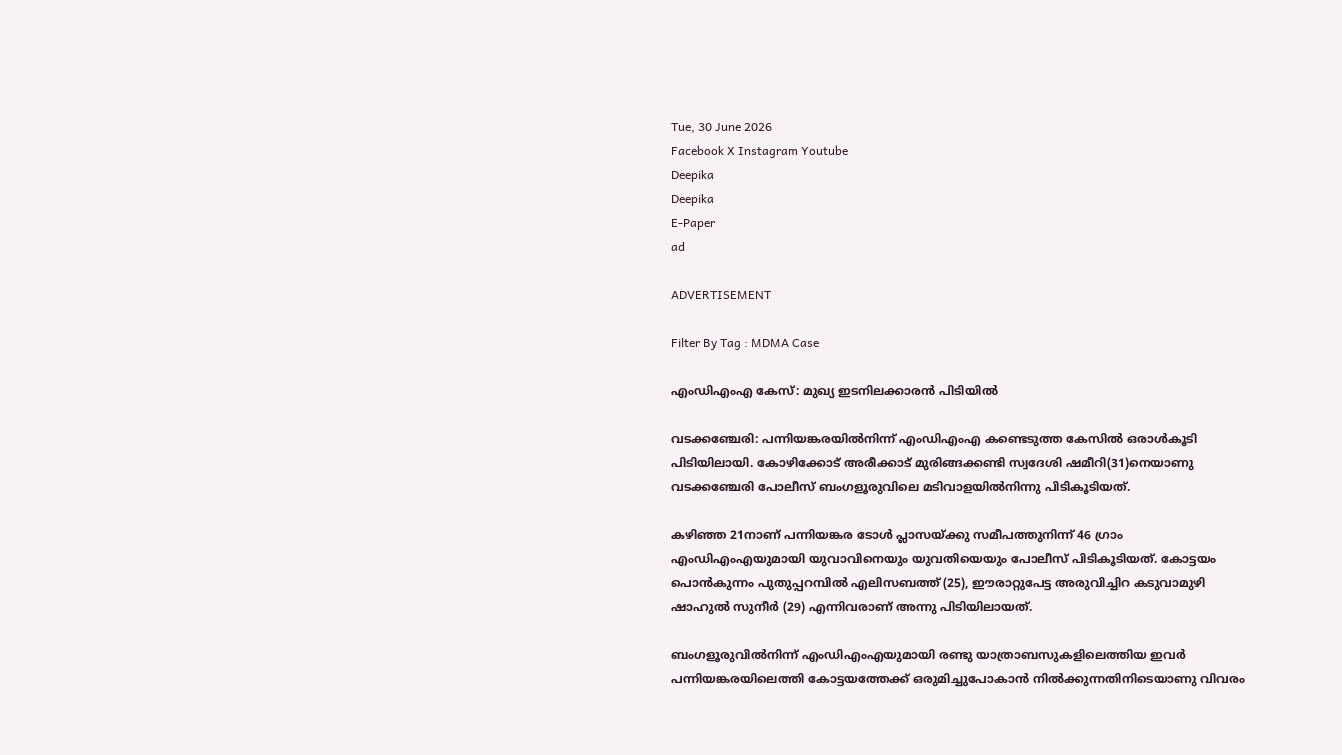Tue, 30 June 2026
Facebook X Instagram Youtube
Deepika
Deepika
E-Paper
ad

ADVERTISEMENT

Filter By Tag : MDMA Case

എംഡിഎംഎ കേസ്: മുഖ്യ ഇടനിലക്കാരൻ പിടിയിൽ

വടക്കഞ്ചേരി: പന്നിയങ്കരയിൽനിന്ന് എംഡിഎംഎ കണ്ടെടുത്ത കേസിൽ ഒരാൾകൂടി പിടിയിലായി. കോഴിക്കോട് അരീക്കാട് മുരിങ്ങക്കണ്ടി സ്വദേശി ഷമീറി(31)നെയാണു വടക്കഞ്ചേരി പോലീസ് ബംഗളൂരുവിലെ മടിവാളയിൽനിന്നു പിടികൂടിയത്.

കഴിഞ്ഞ 21നാണ് പന്നിയങ്കര ടോൾ പ്ലാസയ്ക്കു സമീപത്തുനിന്ന് 46 ഗ്രാം എംഡിഎംഎയുമായി യുവാവിനെയും യുവതിയെയും പോലീസ് പിടികൂടിയത്. കോട്ടയം പൊൻകുന്നം പുതുപ്പറമ്പിൽ എലിസബത്ത് (25), ഈരാറ്റുപേട്ട അരുവിച്ചിറ കടുവാമുഴി ഷാഹുൽ സുനീർ (29) എന്നിവരാണ് അന്നു പിടിയിലായത്.

ബംഗളൂരുവിൽനിന്ന് എംഡിഎംഎയുമായി രണ്ടു യാത്രാബസുകളിലെത്തിയ ഇവർ പന്നിയങ്കരയിലെത്തി കോട്ടയത്തേക്ക് ഒരുമിച്ചുപോകാൻ നിൽക്കുന്നതിനിടെയാണു വിവരം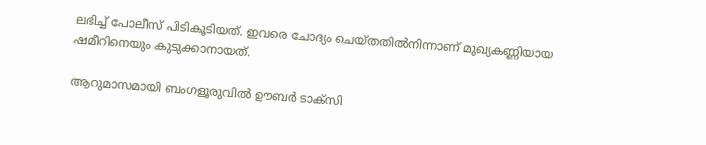ലഭിച്ച് പോലീസ് പിടികൂടിയത്. ഇവരെ ചോദ്യം ചെയ്തതിൽനിന്നാണ് മുഖ്യകണ്ണിയായ ഷമീറിനെയും കുടുക്കാനായത്.

ആറുമാസമായി ബംഗളൂരുവിൽ ഊബർ ടാക്സി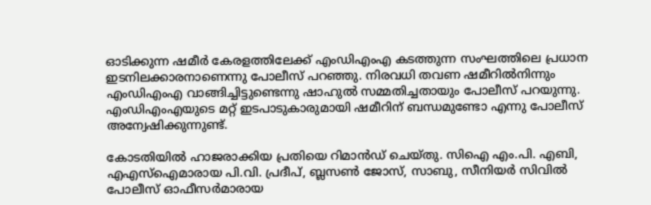ഓടിക്കുന്ന ഷമീർ കേരളത്തിലേക്ക് എംഡിഎംഎ കടത്തുന്ന സംഘത്തിലെ പ്രധാന ഇടനിലക്കാരനാണെന്നു പോലീസ് പറഞ്ഞു. നിരവധി തവണ ഷമീറിൽനിന്നും എംഡിഎംഎ വാങ്ങിച്ചിട്ടുണ്ടെന്നു ഷാഹുൽ സമ്മതിച്ചതായും പോലീസ് പറയുന്നു. എംഡിഎംഎയുടെ മറ്റ് ഇടപാടുകാരുമായി ഷമീറിന് ബന്ധമുണ്ടോ എന്നു പോലീസ് അന്വേഷിക്കുന്നുണ്ട്.

കോടതിയിൽ ഹാജരാക്കിയ പ്രതിയെ റിമാൻഡ് ചെയ്തു. സിഐ എം.പി. എബി, എഎസ്ഐമാരായ പി.വി. പ്രദീപ്, ബ്ലസൺ ജോസ്, സാബു, സീനിയർ സിവിൽ പോലീസ് ഓഫീസർമാരായ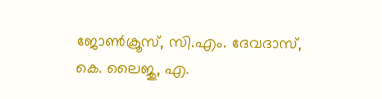ജോൺക്രൂസ്, സി.എം. ദേവദാസ്, കെ. ലൈജു, എ.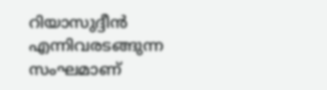റിയാസുദ്ദീൻ എന്നിവരടങ്ങുന്ന സംഘമാണ്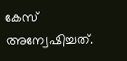കേസ് അന്വേഷിച്ചത്.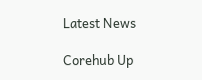Latest News

Corehub Up